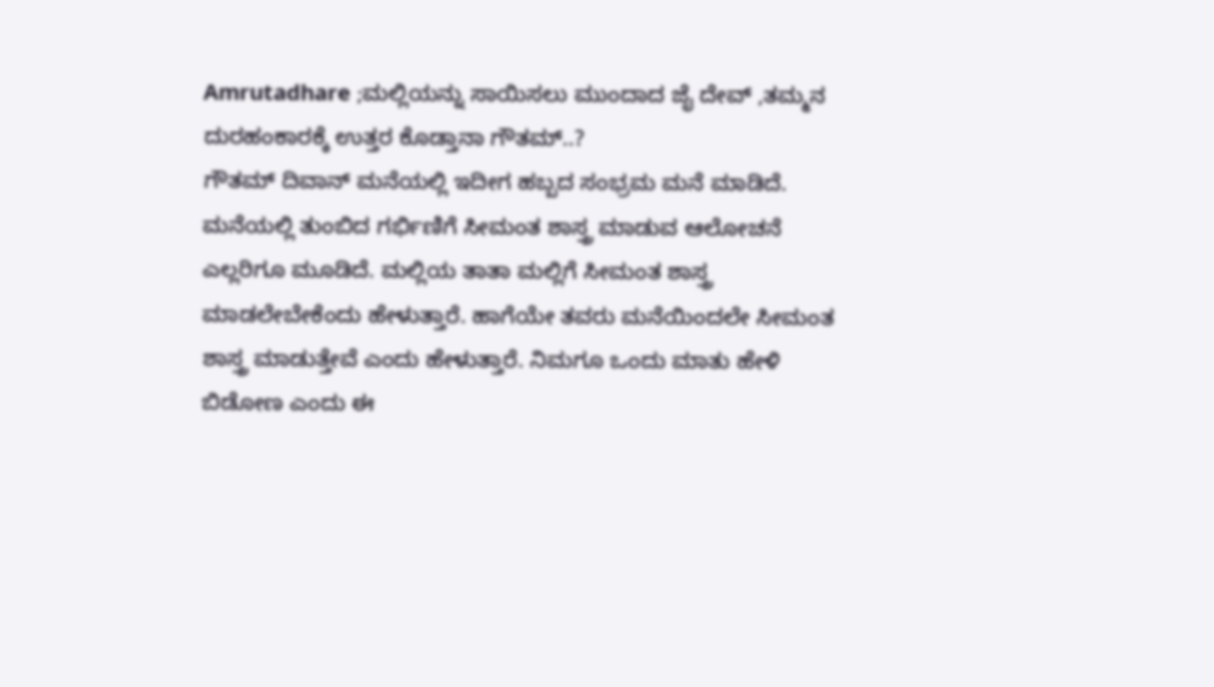Amrutadhare ;ಮಲ್ಲಿಯನ್ನು ಸಾಯಿಸಲು ಮುಂದಾದ ಜೈ ದೇವ್ ,ತಮ್ಮನ ದುರಹಂಕಾರಕ್ಕೆ ಉತ್ತರ ಕೊಡ್ತಾನಾ ಗೌತಮ್..?
ಗೌತಮ್ ದಿವಾನ್ ಮನೆಯಲ್ಲಿ ಇದೀಗ ಹಬ್ಬದ ಸಂಭ್ರಮ ಮನೆ ಮಾಡಿದೆ. ಮನೆಯಲ್ಲಿ ತುಂಬಿದ ಗರ್ಭಿಣಿಗೆ ಸೀಮಂತ ಶಾಸ್ತ್ರ ಮಾಡುವ ಆಲೋಚನೆ ಎಲ್ಲರಿಗೂ ಮೂಡಿದೆ. ಮಲ್ಲಿಯ ತಾತಾ ಮಲ್ಲಿಗೆ ಸೀಮಂತ ಶಾಸ್ತ್ರ ಮಾಡಲೇಬೇಕೆಂದು ಹೇಳುತ್ತಾರೆ. ಹಾಗೆಯೇ ತವರು ಮನೆಯಿಂದಲೇ ಸೀಮಂತ ಶಾಸ್ತ್ರ ಮಾಡುತ್ತೇವೆ ಎಂದು ಹೇಳುತ್ತಾರೆ. ನಿಮಗೂ ಒಂದು ಮಾತು ಹೇಳಿ ಬಿಡೋಣ ಎಂದು ಈ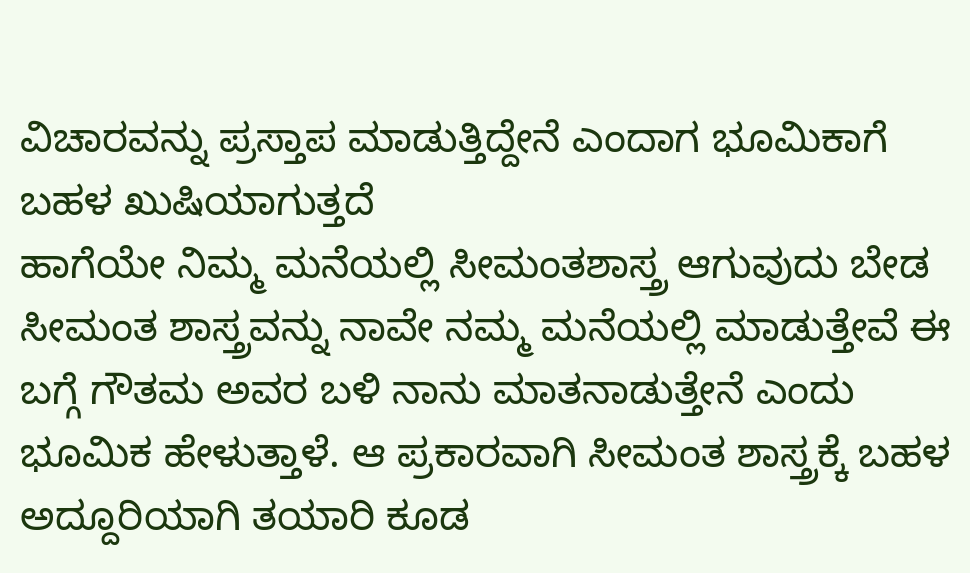ವಿಚಾರವನ್ನು ಪ್ರಸ್ತಾಪ ಮಾಡುತ್ತಿದ್ದೇನೆ ಎಂದಾಗ ಭೂಮಿಕಾಗೆ ಬಹಳ ಖುಷಿಯಾಗುತ್ತದೆ
ಹಾಗೆಯೇ ನಿಮ್ಮ ಮನೆಯಲ್ಲಿ ಸೀಮಂತಶಾಸ್ತ್ರ ಆಗುವುದು ಬೇಡ ಸೀಮಂತ ಶಾಸ್ತ್ರವನ್ನು ನಾವೇ ನಮ್ಮ ಮನೆಯಲ್ಲಿ ಮಾಡುತ್ತೇವೆ ಈ ಬಗ್ಗೆ ಗೌತಮ ಅವರ ಬಳಿ ನಾನು ಮಾತನಾಡುತ್ತೇನೆ ಎಂದು ಭೂಮಿಕ ಹೇಳುತ್ತಾಳೆ. ಆ ಪ್ರಕಾರವಾಗಿ ಸೀಮಂತ ಶಾಸ್ತ್ರಕ್ಕೆ ಬಹಳ ಅದ್ದೂರಿಯಾಗಿ ತಯಾರಿ ಕೂಡ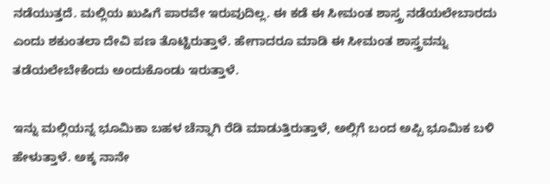ನಡೆಯುತ್ತದೆ. ಮಲ್ಲಿಯ ಖುಷಿಗೆ ಪಾರವೇ ಇರುವುದಿಲ್ಲ. ಈ ಕಡೆ ಈ ಸೀಮಂತ ಶಾಸ್ತ್ರ ನಡೆಯಲೇಬಾರದು ಎಂದು ಶಕುಂತಲಾ ದೇವಿ ಪಣ ತೊಟ್ಟಿರುತ್ತಾಳೆ. ಹೇಗಾದರೂ ಮಾಡಿ ಈ ಸೀಮಂತ ಶಾಸ್ತ್ರವನ್ನು ತಡೆಯಲೇಬೇಕೆಂದು ಅಂದುಕೊಂಡು ಇರುತ್ತಾಳೆ.

ಇನ್ನು ಮಲ್ಲಿಯನ್ನ ಭೂಮಿಕಾ ಬಹಳ ಚೆನ್ನಾಗಿ ರೆಡಿ ಮಾಡುತ್ತಿರುತ್ತಾಳೆ, ಅಲ್ಲಿಗೆ ಬಂದ ಅಪ್ಪಿ ಭೂಮಿಕ ಬಳಿ ಹೇಳುತ್ತಾಳೆ. ಅಕ್ಕ ನಾನೇ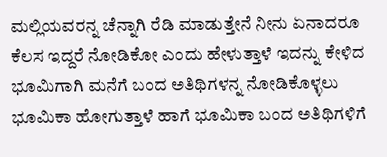ಮಲ್ಲಿಯವರನ್ನ ಚೆನ್ನಾಗಿ ರೆಡಿ ಮಾಡುತ್ತೇನೆ ನೀನು ಏನಾದರೂ ಕೆಲಸ ಇದ್ದರೆ ನೋಡಿಕೋ ಎಂದು ಹೇಳುತ್ತಾಳೆ ಇದನ್ನು ಕೇಳಿದ ಭೂಮಿಗಾಗಿ ಮನೆಗೆ ಬಂದ ಅತಿಥಿಗಳನ್ನ ನೋಡಿಕೊಳ್ಳಲು ಭೂಮಿಕಾ ಹೋಗುತ್ತಾಳೆ ಹಾಗೆ ಭೂಮಿಕಾ ಬಂದ ಅತಿಥಿಗಳಿಗೆ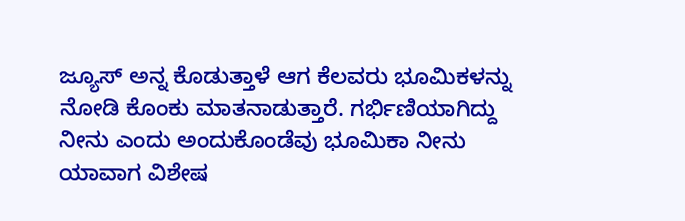ಜ್ಯೂಸ್ ಅನ್ನ ಕೊಡುತ್ತಾಳೆ ಆಗ ಕೆಲವರು ಭೂಮಿಕಳನ್ನು ನೋಡಿ ಕೊಂಕು ಮಾತನಾಡುತ್ತಾರೆ. ಗರ್ಭಿಣಿಯಾಗಿದ್ದು ನೀನು ಎಂದು ಅಂದುಕೊಂಡೆವು ಭೂಮಿಕಾ ನೀನು ಯಾವಾಗ ವಿಶೇಷ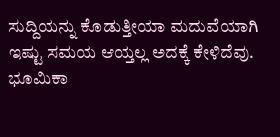ಸುದ್ದಿಯನ್ನು ಕೊಡುತ್ತೀಯಾ ಮದುವೆಯಾಗಿ ಇಷ್ಟು ಸಮಯ ಆಯ್ತಲ್ಲ ಅದಕ್ಕೆ ಕೇಳಿದೆವು. ಭೂಮಿಕಾ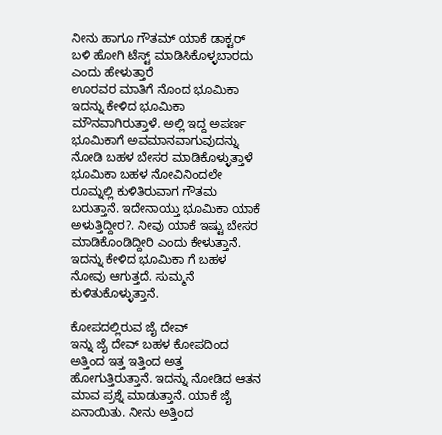ನೀನು ಹಾಗೂ ಗೌತಮ್ ಯಾಕೆ ಡಾಕ್ಟರ್ ಬಳಿ ಹೋಗಿ ಟೆಸ್ಟ್ ಮಾಡಿಸಿಕೊಳ್ಳಬಾರದು ಎಂದು ಹೇಳುತ್ತಾರೆ
ಊರವರ ಮಾತಿಗೆ ನೊಂದ ಭೂಮಿಕಾ
ಇದನ್ನು ಕೇಳಿದ ಭೂಮಿಕಾ ಮೌನವಾಗಿರುತ್ತಾಳೆ. ಅಲ್ಲಿ ಇದ್ದ ಅಪರ್ಣ ಭೂಮಿಕಾಗೆ ಅವಮಾನವಾಗುವುದನ್ನು ನೋಡಿ ಬಹಳ ಬೇಸರ ಮಾಡಿಕೊಳ್ಳುತ್ತಾಳೆ ಭೂಮಿಕಾ ಬಹಳ ನೋವಿನಿಂದಲೇ ರೂಮ್ನಲ್ಲಿ ಕುಳಿತಿರುವಾಗ ಗೌತಮ ಬರುತ್ತಾನೆ. ಇದೇನಾಯ್ತು ಭೂಮಿಕಾ ಯಾಕೆ ಅಳುತ್ತಿದ್ದೀರ?. ನೀವು ಯಾಕೆ ಇಷ್ಟು ಬೇಸರ ಮಾಡಿಕೊಂಡಿದ್ದೀರಿ ಎಂದು ಕೇಳುತ್ತಾನೆ. ಇದನ್ನು ಕೇಳಿದ ಭೂಮಿಕಾ ಗೆ ಬಹಳ ನೋವು ಆಗುತ್ತದೆ. ಸುಮ್ಮನೆ ಕುಳಿತುಕೊಳ್ಳುತ್ತಾನೆ.

ಕೋಪದಲ್ಲಿರುವ ಜೈ ದೇವ್
ಇನ್ನು ಜೈ ದೇವ್ ಬಹಳ ಕೋಪದಿಂದ ಅತ್ತಿಂದ ಇತ್ತ ಇತ್ತಿಂದ ಅತ್ತ ಹೋಗುತ್ತಿರುತ್ತಾನೆ. ಇದನ್ನು ನೋಡಿದ ಆತನ ಮಾವ ಪ್ರಶ್ನೆ ಮಾಡುತ್ತಾನೆ. ಯಾಕೆ ಜೈ ಏನಾಯಿತು. ನೀನು ಅತ್ತಿಂದ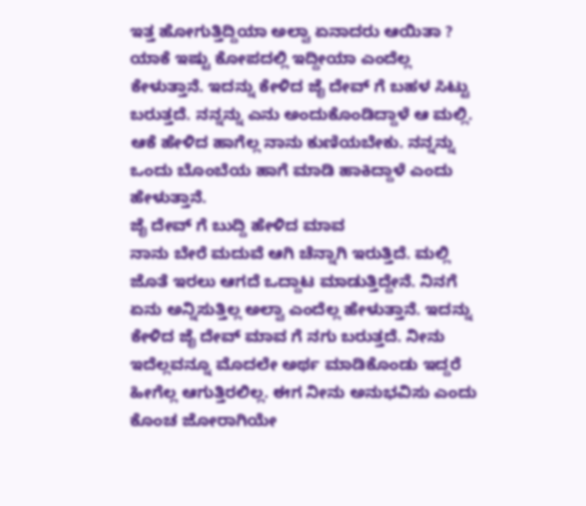ಇತ್ತ ಹೋಗುತ್ತಿದ್ದಿಯಾ ಅಲ್ವಾ ಏನಾದರು ಆಯಿತಾ ? ಯಾಕೆ ಇಷ್ಟು ಕೋಪದಲ್ಲಿ ಇದ್ದೀಯಾ ಎಂದೆಲ್ಲ ಕೇಳುತ್ತಾನೆ. ಇದನ್ನು ಕೇಳಿದ ಜೈ ದೇವ್ ಗೆ ಬಹಳ ಸಿಟ್ಟು ಬರುತ್ತದೆ. ನನ್ನನ್ನು ಎನು ಅಂದುಕೊಂಡಿದ್ದಾಳೆ ಆ ಮಲ್ಲಿ. ಆಕೆ ಹೇಳಿದ ಹಾಗೆಲ್ಲ ನಾನು ಕುಣಿಯಬೇಕು. ನನ್ನನ್ನು ಒಂದು ಬೊಂಬೆಯ ಹಾಗೆ ಮಾಡಿ ಹಾಕಿದ್ದಾಳೆ ಎಂದು ಹೇಳುತ್ತಾನೆ.
ಜೈ ದೇವ್ ಗೆ ಬುದ್ದಿ ಹೇಳಿದ ಮಾವ
ನಾನು ಬೇರೆ ಮದುವೆ ಆಗಿ ಚೆನ್ನಾಗಿ ಇರುತ್ತಿದೆ. ಮಲ್ಲಿ ಜೊತೆ ಇರಲು ಆಗದೆ ಒದ್ದಾಟ ಮಾಡುತ್ತಿದ್ದೇನೆ. ನಿನಗೆ ಏನು ಅನ್ನಿಸುತ್ತಿಲ್ಲ ಅಲ್ವಾ ಎಂದೆಲ್ಲ ಹೇಳುತ್ತಾನೆ. ಇದನ್ನು ಕೇಳಿದ ಜೈ ದೇವ್ ಮಾವ ಗೆ ನಗು ಬರುತ್ತದೆ. ನೀನು ಇದೆಲ್ಲವನ್ನೂ ಮೊದಲೇ ಅರ್ಥ ಮಾಡಿಕೊಂಡು ಇದ್ದರೆ ಹೀಗೆಲ್ಲ ಆಗುತ್ತಿರಲಿಲ್ಲ. ಈಗ ನೀನು ಅನುಭವಿಸು ಎಂದು ಕೊಂಚ ಜೋರಾಗಿಯೇ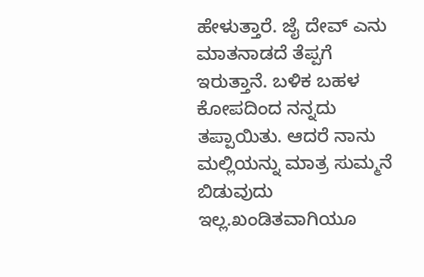ಹೇಳುತ್ತಾರೆ. ಜೈ ದೇವ್ ಎನು ಮಾತನಾಡದೆ ತೆಪ್ಪಗೆ ಇರುತ್ತಾನೆ. ಬಳಿಕ ಬಹಳ ಕೋಪದಿಂದ ನನ್ನದು ತಪ್ಪಾಯಿತು. ಆದರೆ ನಾನು ಮಲ್ಲಿಯನ್ನು ಮಾತ್ರ ಸುಮ್ಮನೆ ಬಿಡುವುದು ಇಲ್ಲ.ಖಂಡಿತವಾಗಿಯೂ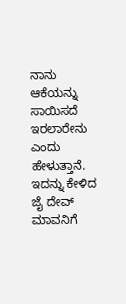ನಾನು ಆಕೆಯನ್ನು ಸಾಯಿಸದೆ ಇರಲಾರೇನು ಎಂದು ಹೇಳುತ್ತಾನೆ. ಇದನ್ನು ಕೇಳಿದ ಜೈ ದೇವ್ ಮಾವನಿಗೆ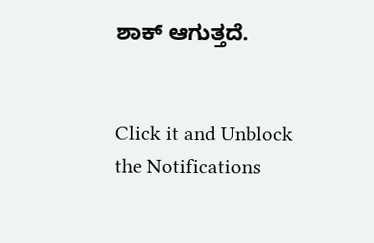ಶಾಕ್ ಆಗುತ್ತದೆ.


Click it and Unblock the Notifications